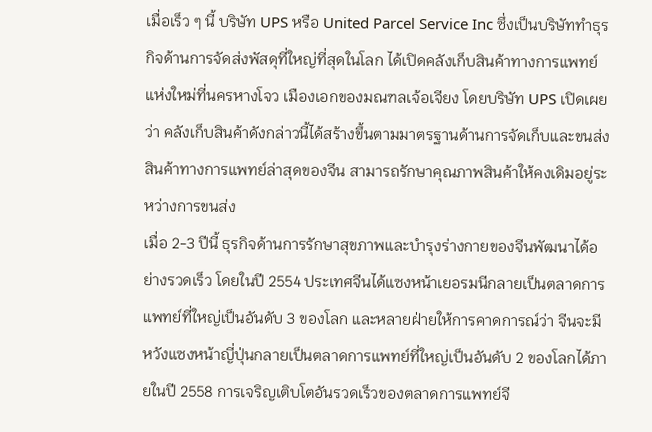เมื่อเร็ว ๆ นี้ บริษัท UPS หรือ United Parcel Service Inc ซึ่งเป็นบริษัททำธุรกิจด้านการจัดส่งพัสดุที่ใหญ่ที่สุดในโลก ได้เปิดคลังเก็บสินค้าทางการแพทย์แห่งใหม่ที่นครหางโจว เมืองเอกของมณฑลเจ้อเจียง โดยบริษัท UPS เปิดเผยว่า คลังเก็บสินค้าดังกล่าวนี้ได้สร้างขึ้นตามมาตรฐานด้านการจัดเก็บและขนส่งสินค้าทางการแพทย์ล่าสุดของจีน สามารถรักษาคุณภาพสินค้าให้คงเดิมอยู่ระหว่างการขนส่ง
เมื่อ 2-3 ปีนี้ ธุรกิจด้านการรักษาสุขภาพและบำรุงร่างกายของจีนพัฒนาได้อย่างรวดเร็ว โดยในปี 2554 ประเทศจีนได้แซงหน้าเยอรมนีกลายเป็นตลาดการแพทย์ที่ใหญ่เป็นอันดับ 3 ของโลก และหลายฝ่ายให้การคาดการณ์ว่า จีนจะมีหวังแซงหน้าญี่ปุ่นกลายเป็นตลาดการแพทย์ที่ใหญ่เป็นอันดับ 2 ของโลกได้ภายในปี 2558 การเจริญเติบโตอันรวดเร็วของตลาดการแพทย์จี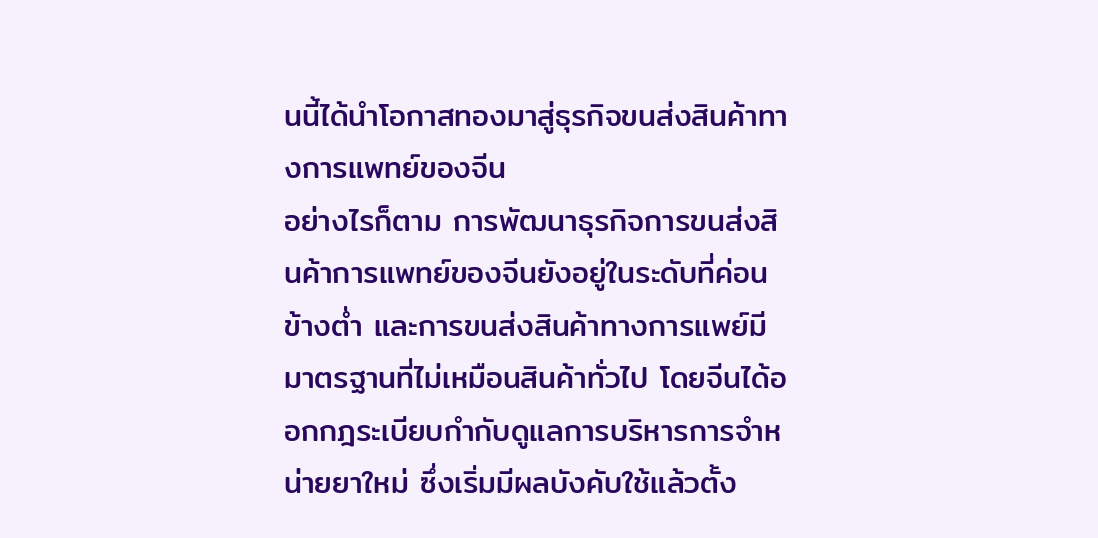นนี้ได้นำโอกาสทองมาสู่ธุรกิจขนส่งสินค้าทางการแพทย์ของจีน
อย่างไรก็ตาม การพัฒนาธุรกิจการขนส่งสินค้าการแพทย์ของจีนยังอยู่ในระดับที่ค่อนข้างต่ำ และการขนส่งสินค้าทางการแพย์มีมาตรฐานที่ไม่เหมือนสินค้าทั่วไป โดยจีนได้ออกกฎระเบียบกำกับดูแลการบริหารการจำหน่ายยาใหม่ ซึ่งเริ่มมีผลบังคับใช้แล้วตั้ง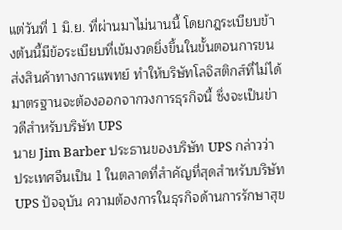แต่วันที่ 1 มิ.ย. ที่ผ่านมาไม่นานนี้ โดยกฎระเบียบข้างต้นนี้มีข้อระเบียบที่เข้มงวดยิ่งขึ้นในขั้นตอนการขนส่งสินค้าทางการแพทย์ ทำให้บริษัทโลจิสติกส์ที่ไม่ได้มาตรฐานจะต้องออกจากวงการธุรกิจนี้ ซึ่งจะเป็นข่าวดีสำหรับบริษัท UPS
นาย Jim Barber ประธานของบริษัท UPS กล่าวว่า ประเทศจีนเป็น 1 ในตลาดที่สำคัญที่สุดสำหรับบริษัท UPS ปัจจุบัน ความต้องการในธุรกิจด้านการรักษาสุข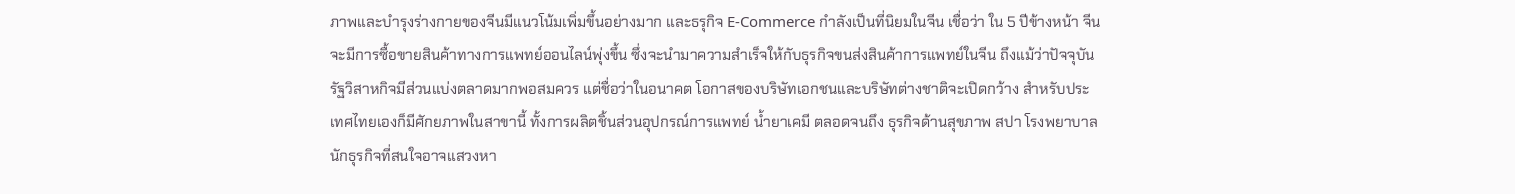ภาพและบำรุงร่างกายของจีนมีแนวโน้มเพิ่มขึ้นอย่างมาก และธรุกิจ E-Commerce กำลังเป็นที่นิยมในจีน เชื่อว่า ใน 5 ปีข้างหน้า จีนจะมีการซื้อขายสินค้าทางการแพทย์ออนไลน์พุ่งขึ้น ซึ่งจะนำมาความสำเร็จให้กับธุรกิจขนส่งสินค้าการแพทย์ในจีน ถึงแม้ว่าปัจจุบัน รัฐวิสาหกิจมีส่วนแบ่งตลาดมากพอสมควร แต่ชื่อว่าในอนาคต โอกาสของบริษัทเอกชนและบริษัทต่างชาติจะเปิดกว้าง สำหรับประเทศไทยเองก็มีศักยภาพในสาขานี้ ทั้งการผลิตชิ้นส่วนอุปกรณ์การแพทย์ น้ำยาเคมี ตลอดจนถึง ธุรกิจด้านสุขภาพ สปา โรงพยาบาล นักธุรกิจที่สนใจอาจแสวงหา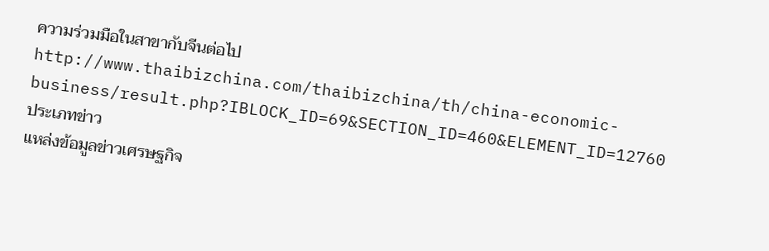ความร่วมมือในสาขากับจีนต่อไป
http://www.thaibizchina.com/thaibizchina/th/china-economic-business/result.php?IBLOCK_ID=69&SECTION_ID=460&ELEMENT_ID=12760
ประเภทข่าว
แหล่งข้อมูลข่าวเศรษฐกิจ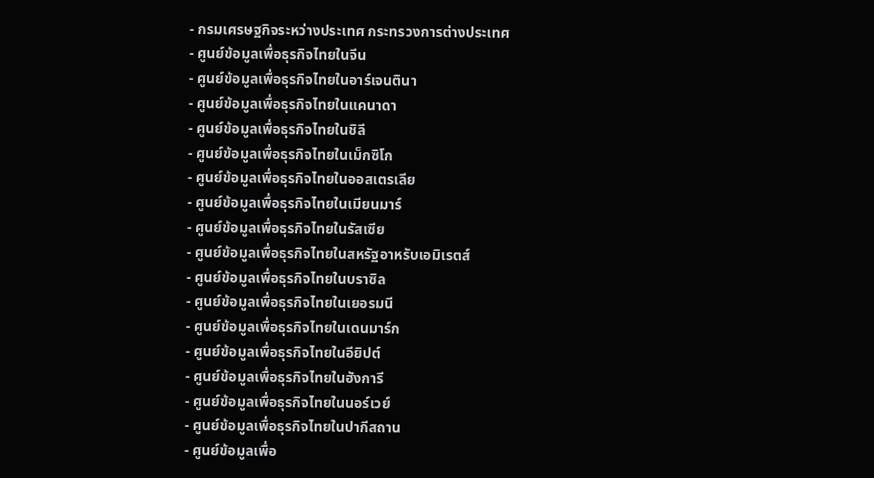- กรมเศรษฐกิจระหว่างประเทศ กระทรวงการต่างประเทศ
- ศูนย์ข้อมูลเพื่อธุรกิจไทยในจีน
- ศูนย์ข้อมูลเพื่อธุรกิจไทยในอาร์เจนตินา
- ศูนย์ข้อมูลเพื่อธุรกิจไทยในแคนาดา
- ศูนย์ข้อมูลเพื่อธุรกิจไทยในชิลี
- ศูนย์ข้อมูลเพื่อธุรกิจไทยในเม็กซิโก
- ศูนย์ข้อมูลเพื่อธุรกิจไทยในออสเตรเลีย
- ศูนย์ข้อมูลเพื่อธุรกิจไทยในเมียนมาร์
- ศูนย์ข้อมูลเพื่อธุรกิจไทยในรัสเซีย
- ศูนย์ข้อมูลเพื่อธุรกิจไทยในสหรัฐอาหรับเอมิเรตส์
- ศูนย์ข้อมูลเพื่อธุรกิจไทยในบราซิล
- ศูนย์ข้อมูลเพื่อธุรกิจไทยในเยอรมนี
- ศูนย์ข้อมูลเพื่อธุรกิจไทยในเดนมาร์ก
- ศูนย์ข้อมูลเพื่อธุรกิจไทยในอียิปต์
- ศูนย์ข้อมูลเพื่อธุรกิจไทยในฮังการี
- ศูนย์ข้อมูลเพื่อธุรกิจไทยในนอร์เวย์
- ศูนย์ข้อมูลเพื่อธุรกิจไทยในปากีสถาน
- ศูนย์ข้อมูลเพื่อ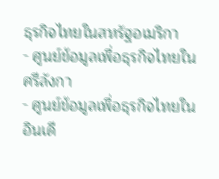ธุรกิจไทยในสหรัฐอเมริกา
- ศูนย์ข้อมูลเพื่อธุรกิจไทยในศรีลังกา
- ศูนย์ข้อมูลเพื่อธุรกิจไทยในอินเดี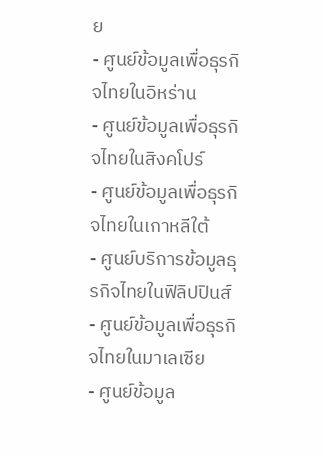ย
- ศูนย์ข้อมูลเพื่อธุรกิจไทยในอิหร่าน
- ศูนย์ข้อมูลเพื่อธุรกิจไทยในสิงคโปร์
- ศูนย์ข้อมูลเพื่อธุรกิจไทยในเกาหลีใต้
- ศูนย์บริการข้อมูลธุรกิจไทยในฟิลิปปินส์
- ศูนย์ข้อมูลเพื่อธุรกิจไทยในมาเลเซีย
- ศูนย์ข้อมูล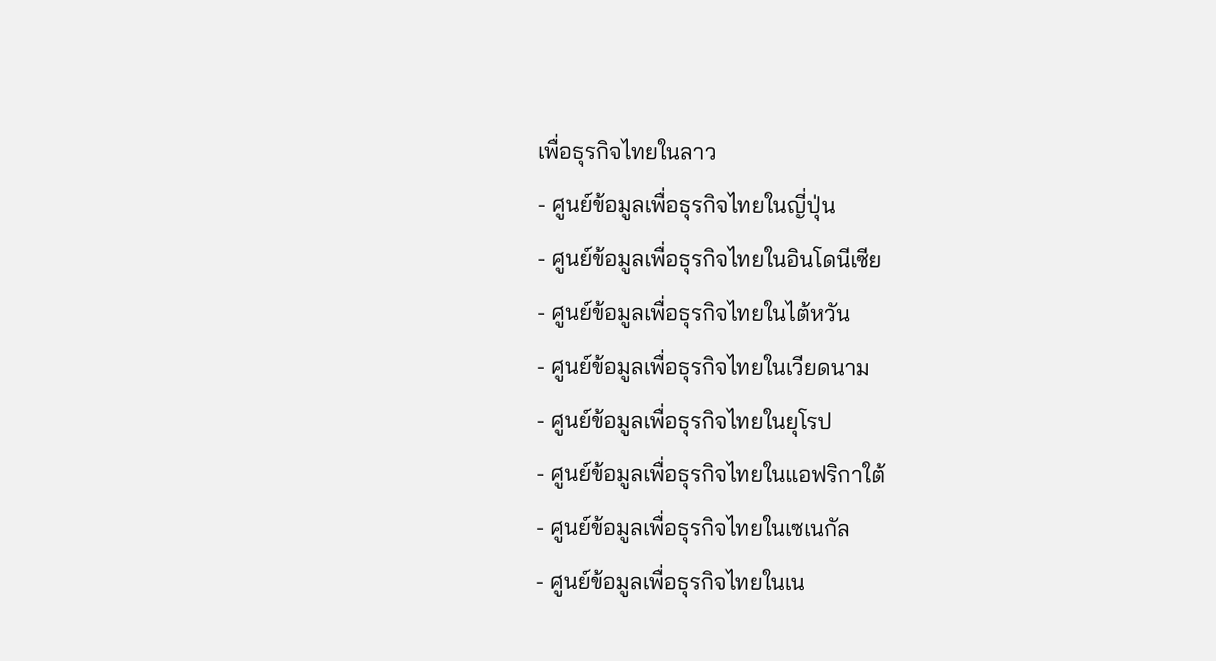เพื่อธุรกิจไทยในลาว
- ศูนย์ข้อมูลเพื่อธุรกิจไทยในญี่ปุ่น
- ศูนย์ข้อมูลเพื่อธุรกิจไทยในอินโดนีเซีย
- ศูนย์ข้อมูลเพื่อธุรกิจไทยในไต้หวัน
- ศูนย์ข้อมูลเพื่อธุรกิจไทยในเวียดนาม
- ศูนย์ข้อมูลเพื่อธุรกิจไทยในยุโรป
- ศูนย์ข้อมูลเพื่อธุรกิจไทยในแอฟริกาใต้
- ศูนย์ข้อมูลเพื่อธุรกิจไทยในเซเนกัล
- ศูนย์ข้อมูลเพื่อธุรกิจไทยในเน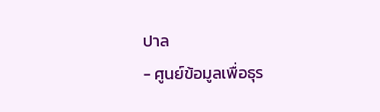ปาล
- ศูนย์ข้อมูลเพื่อธุร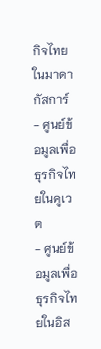กิจไทยในมาดากัสการ์
- ศูนย์ข้อมูลเพื่อธุรกิจไทยในคูเวต
- ศูนย์ข้อมูลเพื่อธุรกิจไทยในอิส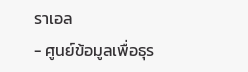ราเอล
- ศูนย์ข้อมูลเพื่อธุร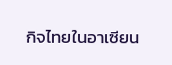กิจไทยในอาเซียน